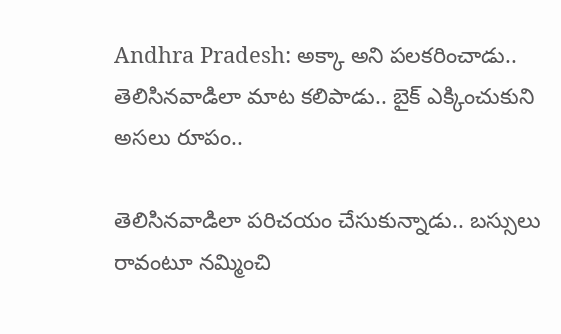Andhra Pradesh: అక్కా అని పలకరించాడు.. తెలిసినవాడిలా మాట కలిపాడు.. బైక్ ఎక్కించుకుని అసలు రూపం..

తెలిసినవాడిలా పరిచయం చేసుకున్నాడు.. బస్సులు రావంటూ నమ్మించి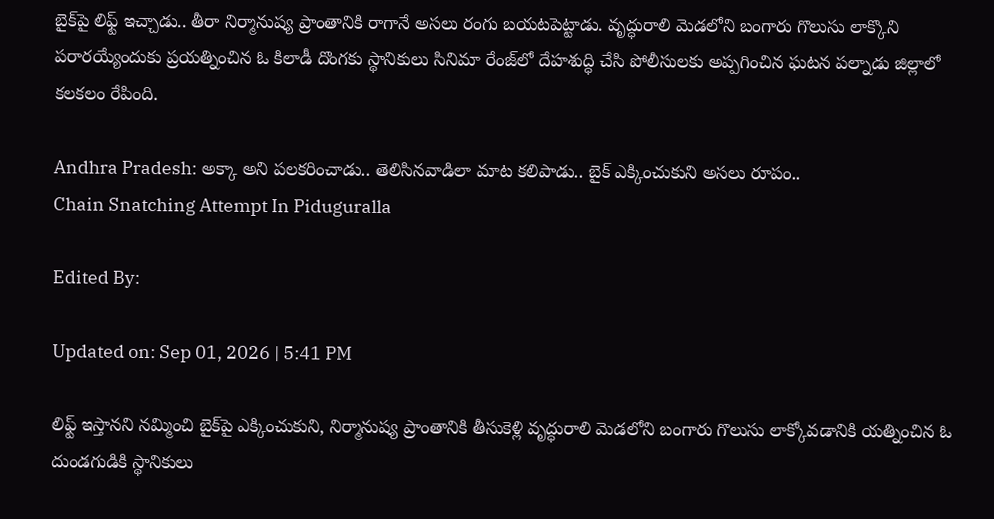బైక్‌పై లిఫ్ట్ ఇచ్చాడు.. తీరా నిర్మానుష్య ప్రాంతానికి రాగానే అసలు రంగు బయటపెట్టాడు. వృద్ధురాలి మెడలోని బంగారు గొలుసు లాక్కొని పరారయ్యేందుకు ప్రయత్నించిన ఓ కిలాడీ దొంగకు స్థానికులు సినిమా రేంజ్‌లో దేహశుద్ధి చేసి పోలీసులకు అప్పగించిన ఘటన పల్నాడు జిల్లాలో కలకలం రేపింది.

Andhra Pradesh: అక్కా అని పలకరించాడు.. తెలిసినవాడిలా మాట కలిపాడు.. బైక్ ఎక్కించుకుని అసలు రూపం..
Chain Snatching Attempt In Piduguralla

Edited By:

Updated on: Sep 01, 2026 | 5:41 PM

లిఫ్ట్ ఇస్తానని నమ్మించి బైక్‌పై ఎక్కించుకుని, నిర్మానుష్య ప్రాంతానికి తీసుకెళ్లి వృద్ధురాలి మెడలోని బంగారు గొలుసు లాక్కోవడానికి యత్నించిన ఓ దుండగుడికి స్థానికులు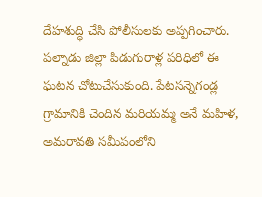దేహశుద్ధి చేసి పోలీసులకు అప్పగించారు. పల్నాడు జిల్లా పిడుగురాళ్ల పరిధిలో ఈ ఘటన చోటుచేసుకుంది. పేటసన్నెగండ్ల గ్రామానికి చెందిన మరియమ్మ అనే మహిళ, అమరావతి సమీపంలోని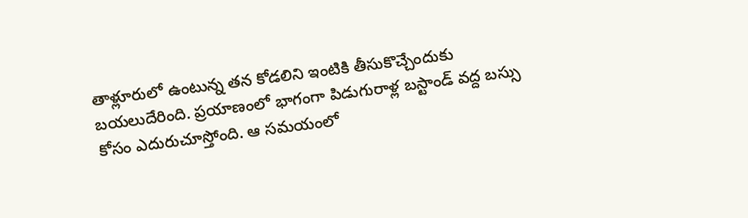తాళ్లూరులో ఉంటున్న తన కోడలిని ఇంటికి తీసుకొచ్చేందుకు బయలుదేరింది. ప్రయాణంలో భాగంగా పిడుగురాళ్ల బస్టాండ్ వద్ద బస్సు కోసం ఎదురుచూస్తోంది. ఆ సమయంలో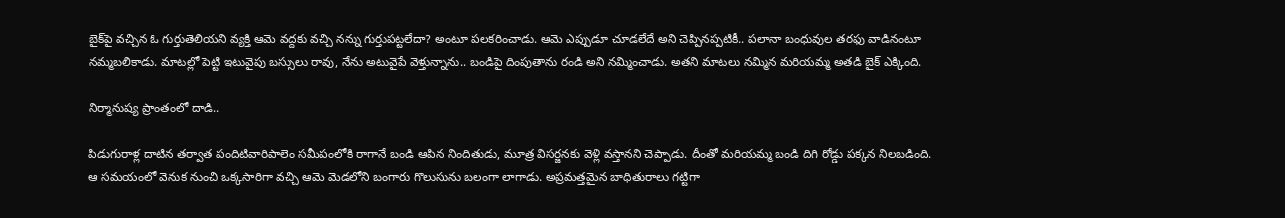బైక్‌పై వచ్చిన ఓ గుర్తుతెలియని వ్యక్తి ఆమె వద్దకు వచ్చి నన్ను గుర్తుపట్టలేదా? అంటూ పలకరించాడు. ఆమె ఎప్పుడూ చూడలేదే అని చెప్పినప్పటికీ.. పలానా బంధువుల తరఫు వాడినంటూ నమ్మబలికాడు. మాటల్లో పెట్టి ఇటువైపు బస్సులు రావు, నేను అటువైపే వెళ్తున్నాను.. బండిపై దింపుతాను రండి అని నమ్మించాడు. అతని మాటలు నమ్మిన మరియమ్మ అతడి బైక్ ఎక్కింది.

నిర్మానుష్య ప్రాంతంలో దాడి..

పిడుగురాళ్ల దాటిన తర్వాత పందిటివారిపాలెం సమీపంలోకి రాగానే బండి ఆపిన నిందితుడు, మూత్ర విసర్జనకు వెళ్లి వస్తానని చెప్పాడు. దీంతో మరియమ్మ బండి దిగి రోడ్డు పక్కన నిలబడింది. ఆ సమయంలో వెనుక నుంచి ఒక్కసారిగా వచ్చి ఆమె మెడలోని బంగారు గొలుసును బలంగా లాగాడు. అప్రమత్తమైన బాధితురాలు గట్టిగా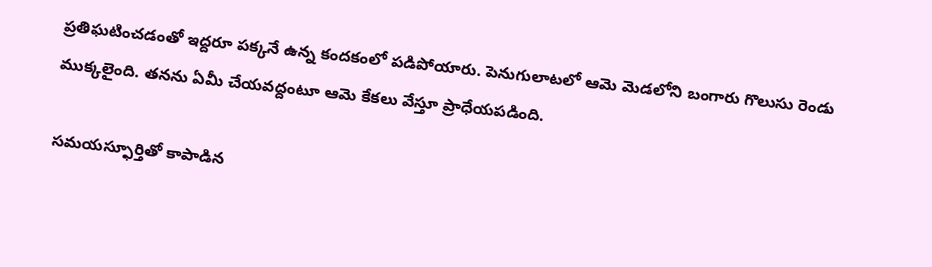ప్రతిఘటించడంతో ఇద్దరూ పక్కనే ఉన్న కందకంలో పడిపోయారు. పెనుగులాటలో ఆమె మెడలోని బంగారు గొలుసు రెండు ముక్కలైంది. తనను ఏమీ చేయవద్దంటూ ఆమె కేకలు వేస్తూ ప్రాధేయపడింది.

సమయస్ఫూర్తితో కాపాడిన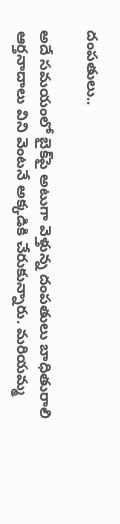దంపతులు..

అదే సమయంలో బైక్‌పై అటుగా వెళ్తున్న దంపతులు బాధితురాలి ఆర్తనాదాలు విని వెంటనే అక్కడికి చేరుకున్నారు. మరియమ్మ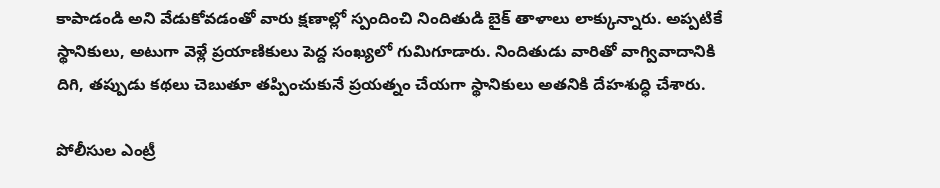కాపాడండి అని వేడుకోవడంతో వారు క్షణాల్లో స్పందించి నిందితుడి బైక్ తాళాలు లాక్కున్నారు. అప్పటికే స్థానికులు, అటుగా వెళ్లే ప్రయాణికులు పెద్ద సంఖ్యలో గుమిగూడారు. నిందితుడు వారితో వాగ్వివాదానికి దిగి, తప్పుడు కథలు చెబుతూ తప్పించుకునే ప్రయత్నం చేయగా స్థానికులు అతనికి దేహశుద్ధి చేశారు.

పోలీసుల ఎంట్రీ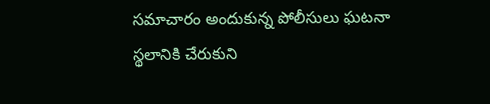సమాచారం అందుకున్న పోలీసులు ఘటనా స్థలానికి చేరుకుని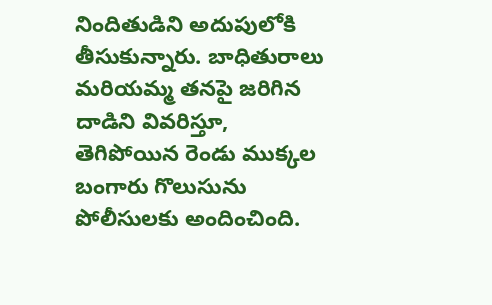నిందితుడిని అదుపులోకి తీసుకున్నారు. బాధితురాలు మరియమ్మ తనపై జరిగిన దాడిని వివరిస్తూ, తెగిపోయిన రెండు ముక్కల బంగారు గొలుసును పోలీసులకు అందించింది.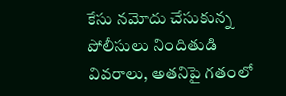కేసు నమోదు చేసుకున్న పోలీసులు నిందితుడి వివరాలు, అతనిపై గతంలో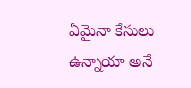ఏమైనా కేసులు ఉన్నాయా అనే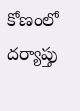కోణంలో దర్యాప్తు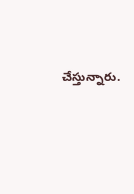చేస్తున్నారు.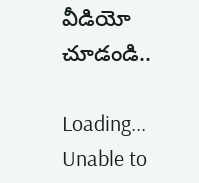వీడియో చూడండి..

Loading...
Unable to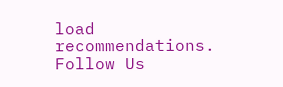load recommendations.
Follow Us